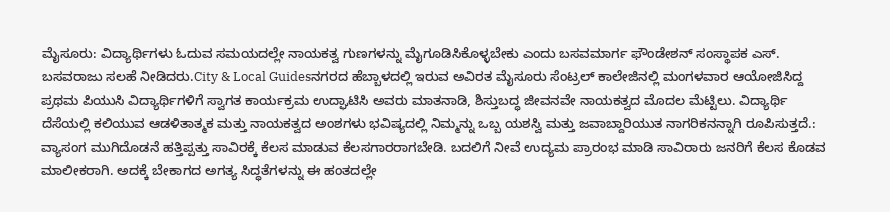ಮೈಸೂರು: ವಿದ್ಯಾರ್ಥಿಗಳು ಓದುವ ಸಮಯದಲ್ಲೇ ನಾಯಕತ್ವ ಗುಣಗಳನ್ನು ಮೈಗೂಡಿಸಿಕೊಳ್ಳಬೇಕು ಎಂದು ಬಸವಮಾರ್ಗ ಫೌಂಡೇಶನ್ ಸಂಸ್ಥಾಪಕ ಎಸ್. ಬಸವರಾಜು ಸಲಹೆ ನೀಡಿದರು.City & Local Guidesನಗರದ ಹೆಬ್ಬಾಳದಲ್ಲಿ ಇರುವ ಅವಿರತ ಮೈಸೂರು ಸೆಂಟ್ರಲ್ ಕಾಲೇಜಿನಲ್ಲಿ ಮಂಗಳವಾರ ಆಯೋಜಿಸಿದ್ದ ಪ್ರಥಮ ಪಿಯುಸಿ ವಿದ್ಯಾರ್ಥಿಗಳಿಗೆ ಸ್ವಾಗತ ಕಾರ್ಯಕ್ರಮ ಉದ್ಘಾಟಿಸಿ ಅವರು ಮಾತನಾಡಿ, ಶಿಸ್ತುಬದ್ಧ ಜೀವನವೇ ನಾಯಕತ್ವದ ಮೊದಲ ಮೆಟ್ಟಿಲು. ವಿದ್ಯಾರ್ಥಿ ದೆಸೆಯಲ್ಲಿ ಕಲಿಯುವ ಆಡಳಿತಾತ್ಮಕ ಮತ್ತು ನಾಯಕತ್ವದ ಅಂಶಗಳು ಭವಿಷ್ಯದಲ್ಲಿ ನಿಮ್ಮನ್ನು ಒಬ್ಬ ಯಶಸ್ವಿ ಮತ್ತು ಜವಾಬ್ದಾರಿಯುತ ನಾಗರಿಕನನ್ನಾಗಿ ರೂಪಿಸುತ್ತದೆ.: ವ್ಯಾಸಂಗ ಮುಗಿದೊಡನೆ ಹತ್ತಿಪ್ಪತ್ತು ಸಾವಿರಕ್ಕೆ ಕೆಲಸ ಮಾಡುವ ಕೆಲಸಗಾರರಾಗಬೇಡಿ. ಬದಲಿಗೆ ನೀವೆ ಉದ್ಯಮ ಪ್ರಾರಂಭ ಮಾಡಿ ಸಾವಿರಾರು ಜನರಿಗೆ ಕೆಲಸ ಕೊಡವ ಮಾಲೀಕರಾಗಿ. ಅದಕ್ಕೆ ಬೇಕಾಗದ ಅಗತ್ಯ ಸಿದ್ಧತೆಗಳನ್ನು ಈ ಹಂತದಲ್ಲೇ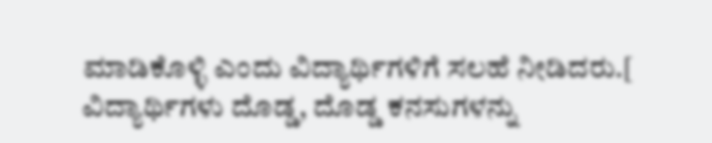ಮಾಡಿಕೊಳ್ಳಿ ಎಂದು ವಿದ್ಯಾರ್ಥಿಗಳಿಗೆ ಸಲಹೆ ನೀಡಿದರು.[ ವಿದ್ಯಾರ್ಥಿಗಳು ದೊಡ್ಡ, ದೊಡ್ಡ ಕನಸುಗಳನ್ನು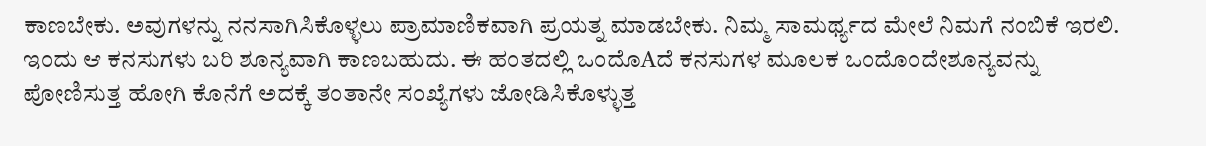ಕಾಣಬೇಕು. ಅವುಗಳನ್ನು ನನಸಾಗಿಸಿಕೊಳ್ಳಲು ಪ್ರಾಮಾಣಿಕವಾಗಿ ಪ್ರಯತ್ನ ಮಾಡಬೇಕು. ನಿಮ್ಮ ಸಾಮರ್ಥ್ಯದ ಮೇಲೆ ನಿಮಗೆ ನಂಬಿಕೆ ಇರಲಿ. ಇಂದು ಆ ಕನಸುಗಳು ಬರಿ ಶೂನ್ಯವಾಗಿ ಕಾಣಬಹುದು. ಈ ಹಂತದಲ್ಲಿ ಒಂದೊAದೆ ಕನಸುಗಳ ಮೂಲಕ ಒಂದೊಂದೇಶೂನ್ಯವನ್ನು ಪೋಣಿಸುತ್ತ ಹೋಗಿ ಕೊನೆಗೆ ಅದಕ್ಕೆ ತಂತಾನೇ ಸಂಖ್ಯೆಗಳು ಜೋಡಿಸಿಕೊಳ್ಳುತ್ತ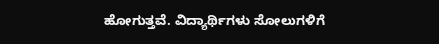ಹೋಗುತ್ತವೆ. ವಿದ್ಯಾರ್ಥಿಗಳು ಸೋಲುಗಳಿಗೆ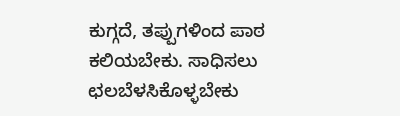ಕುಗ್ಗದೆ, ತಪ್ಪುಗಳಿಂದ ಪಾಠ ಕಲಿಯಬೇಕು. ಸಾಧಿಸಲು ಛಲಬೆಳಸಿಕೊಳ್ಳಬೇಕು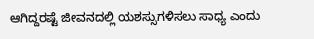ಆಗಿದ್ದರಷ್ಟೆ ಜೀವನದಲ್ಲಿ ಯಶಸ್ಸುಗಳಿಸಲು ಸಾಧ್ಯ ಎಂದು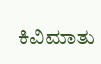ಕಿವಿಮಾತು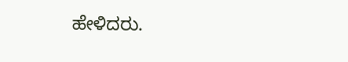ಹೇಳಿದರು.